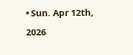• Sun. Apr 12th, 2026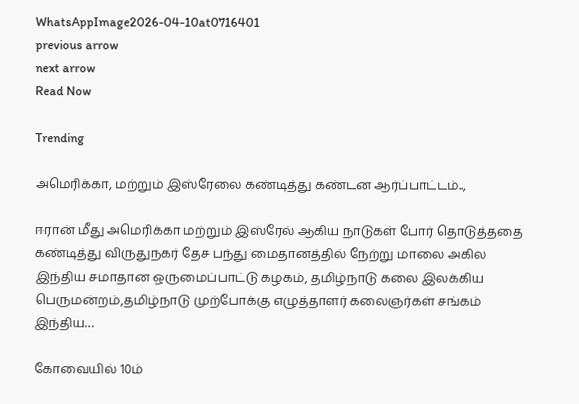WhatsAppImage2026-04-10at0716401
previous arrow
next arrow
Read Now

Trending

அமெரிக்கா, மற்றும் இஸ்ரேலை கண்டித்து கண்டன ஆர்ப்பாட்டம்..,

ஈரான் மீது அமெரிக்கா மற்றும் இஸ்ரேல் ஆகிய நாடுகள் போர் தொடுத்ததை கண்டித்து விருதுநகர் தேச பந்து மைதானத்தில் நேற்று மாலை அகில இந்திய சமாதான ஒருமைப்பாட்டு கழகம், தமிழ்நாடு கலை இலக்கிய பெருமன்றம்,தமிழ்நாடு முற்போக்கு எழுத்தாளர் கலைஞர்கள் சங்கம் இந்திய…

கோவையில் 10ம்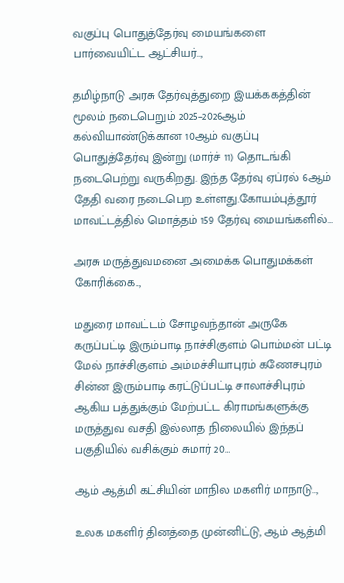வகுப்பு பொதுத்தேர்வு மையங்களை பார்வையிட்ட ஆட்சியர்..,

தமிழ்நாடு அரசு தேர்வுத்துறை இயக்ககத்தின் மூலம் நடைபெறும் 2025–2026ஆம் கல்வியாண்டுக்கான 10ஆம் வகுப்பு பொதுத்தேர்வு இன்று (மார்ச் 11) தொடங்கி நடைபெற்று வருகிறது. இந்த தேர்வு ஏப்ரல் 6ஆம் தேதி வரை நடைபெற உள்ளது.கோயம்புத்தூர் மாவட்டத்தில் மொத்தம் 159 தேர்வு மையங்களில்…

அரசு மருத்துவமனை அமைக்க பொதுமக்கள் கோரிக்கை..,

மதுரை மாவட்டம் சோழவந்தான் அருகே கருப்பட்டி இரும்பாடி நாச்சிகுளம் பொம்மன் பட்டி மேல் நாச்சிகுளம் அம்மச்சியாபுரம் கணேசபுரம் சின்ன இரும்பாடி கரட்டுப்பட்டி சாலாச்சிபுரம் ஆகிய பத்துக்கும் மேற்பட்ட கிராமங்களுக்கு மருத்துவ வசதி இல்லாத நிலையில் இந்தப் பகுதியில் வசிக்கும் சுமார் 20…

ஆம் ஆத்மி கட்சியின் மாநில மகளிர் மாநாடு..,

உலக மகளிர் தினத்தை முன்னிட்டு, ஆம் ஆத்மி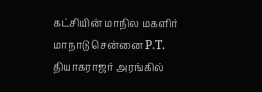கட்சியின் மாநில மகளிர் மாநாடு சென்னை P.T. தியாகராஜர் அரங்கில்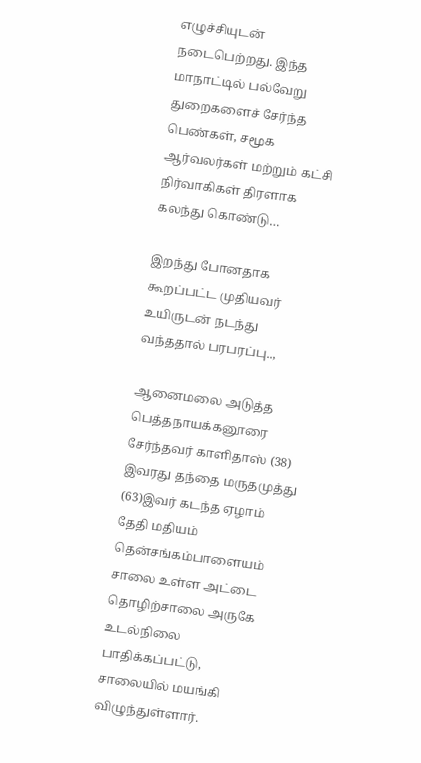எழுச்சியுடன் நடைபெற்றது. இந்த மாநாட்டில் பல்வேறு துறைகளைச் சேர்ந்த பெண்கள், சமூக ஆர்வலர்கள் மற்றும் கட்சி நிர்வாகிகள் திரளாக கலந்து கொண்டு…

இறந்து போனதாக கூறப்பட்ட முதியவர் உயிருடன் நடந்து வந்ததால் பரபரப்பு..,

ஆனைமலை அடுத்த பெத்தநாயக்கனூரை சேர்ந்தவர் காளிதாஸ் (38) இவரது தந்தை மருதமுத்து (63)இவர் கடந்த ஏழாம் தேதி மதியம் தென்சங்கம்பாளையம் சாலை உள்ள அட்டை தொழிற்சாலை அருகே உடல்நிலை பாதிக்கப்பட்டு, சாலையில் மயங்கி விழுந்துள்ளார்.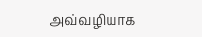அவ்வழியாக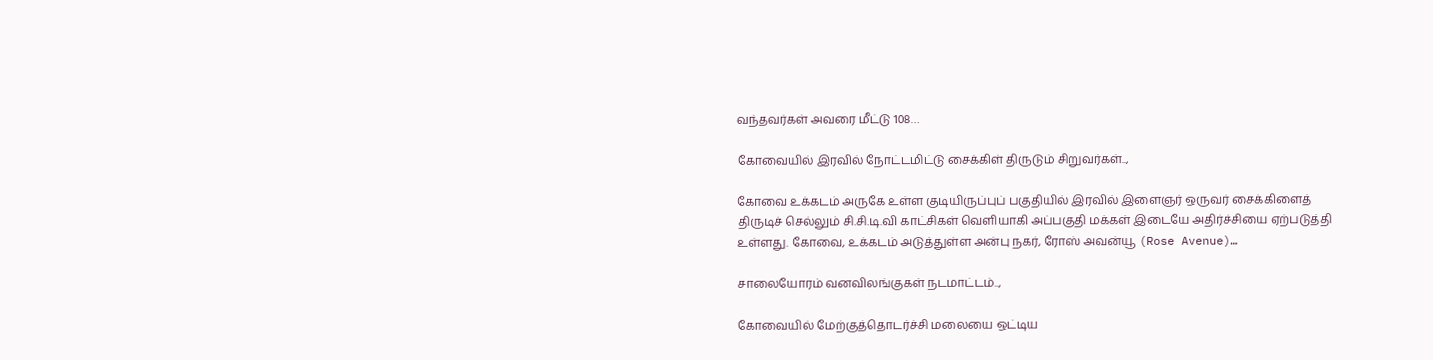வந்தவர்கள் அவரை மீட்டு 108…

கோவையில் இரவில் நோட்டமிட்டு சைக்கிள் திருடும் சிறுவர்கள்..,

கோவை உக்கடம் அருகே உள்ள குடியிருப்புப் பகுதியில் இரவில் இளைஞர் ஒருவர் சைக்கிளைத் திருடிச் செல்லும் சி.சி.டி.வி காட்சிகள் வெளியாகி அப்பகுதி மக்கள் இடையே அதிர்ச்சியை ஏற்படுத்தி உள்ளது. கோவை, உக்கடம் அடுத்துள்ள அன்பு நகர், ரோஸ் அவன்யூ (Rose Avenue)…

சாலையோரம் வனவிலங்குகள் நடமாட்டம்..,

கோவையில் மேற்குத்தொடர்ச்சி மலையை ஒட்டிய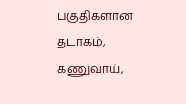பகுதிகளான தடாகம், கணுவாய்,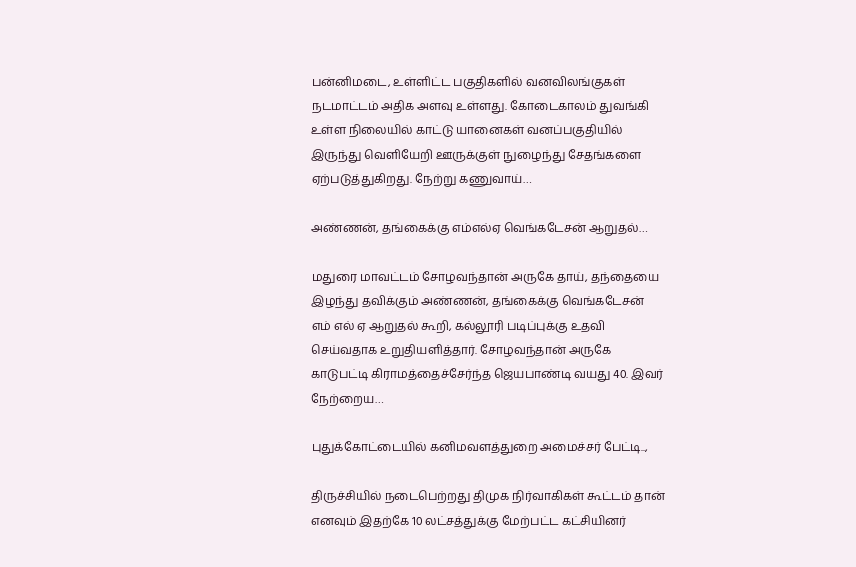பன்னிமடை, உள்ளிட்ட பகுதிகளில் வனவிலங்குகள் நடமாட்டம் அதிக அளவு உள்ளது. கோடைகாலம் துவங்கி உள்ள நிலையில் காட்டு யானைகள் வனப்பகுதியில் இருந்து வெளியேறி ஊருக்குள் நுழைந்து சேதங்களை ஏற்படுத்துகிறது. நேற்று கணுவாய்…

அண்ணன், தங்கைக்கு எம்எல்ஏ வெங்கடேசன் ஆறுதல்…

மதுரை மாவட்டம் சோழவந்தான் அருகே தாய், தந்தையை இழந்து தவிக்கும் அண்ணன், தங்கைக்கு வெங்கடேசன் எம் எல் ஏ ஆறுதல் கூறி, கல்லூரி படிப்புக்கு உதவி செய்வதாக உறுதியளித்தார். சோழவந்தான் அருகே காடுபட்டி கிராமத்தைச்சேர்ந்த ஜெயபாண்டி வயது 40. இவர் நேற்றைய…

புதுக்கோட்டையில் கனிமவளத்துறை அமைச்சர் பேட்டி..,

திருச்சியில் நடைபெற்றது திமுக நிர்வாகிகள் கூட்டம் தான் எனவும் இதற்கே 10 லட்சத்துக்கு மேற்பட்ட கட்சியினர்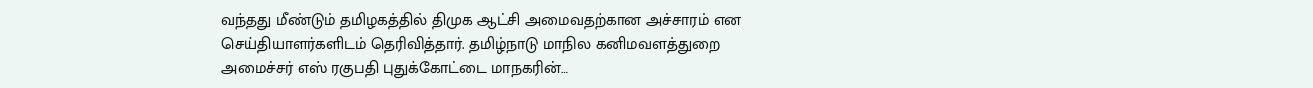வந்தது மீண்டும் தமிழகத்தில் திமுக ஆட்சி அமைவதற்கான அச்சாரம் என செய்தியாளர்களிடம் தெரிவித்தார். தமிழ்நாடு மாநில கனிமவளத்துறை அமைச்சர் எஸ் ரகுபதி புதுக்கோட்டை மாநகரின்…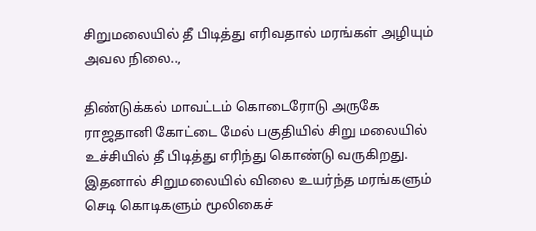சிறுமலையில் தீ பிடித்து எரிவதால் மரங்கள் அழியும் அவல நிலை..,

திண்டுக்கல் மாவட்டம் கொடைரோடு அருகே ராஜதானி கோட்டை மேல் பகுதியில் சிறு மலையில் உச்சியில் தீ பிடித்து எரிந்து கொண்டு வருகிறது. இதனால் சிறுமலையில் விலை உயர்ந்த மரங்களும் செடி கொடிகளும் மூலிகைச்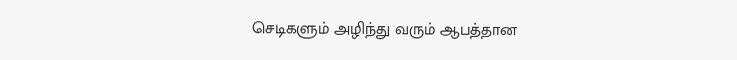செடிகளும் அழிந்து வரும் ஆபத்தான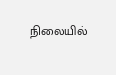நிலையில்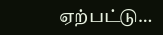ஏற்பட்டு…